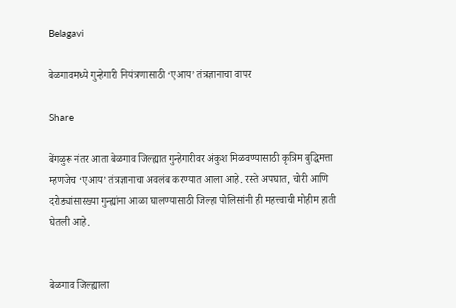Belagavi

बेळगावमध्ये गुन्हेगारी नियंत्रणासाठी ‘एआय’ तंत्रज्ञानाचा वापर

Share

बेंगळुरू नंतर आता बेळगाव जिल्ह्यात गुन्हेगारीवर अंकुश मिळवण्यासाठी कृत्रिम बुद्धिमत्ता म्हणजेच ‘एआय’ तंत्रज्ञानाचा अवलंब करण्यात आला आहे. रस्ते अपघात, चोरी आणि दरोड्यांसारख्या गुन्ह्यांना आळा घालण्यासाठी जिल्हा पोलिसांनी ही महत्त्वाची मोहीम हाती घेतली आहे.


बेळगाव जिल्ह्याला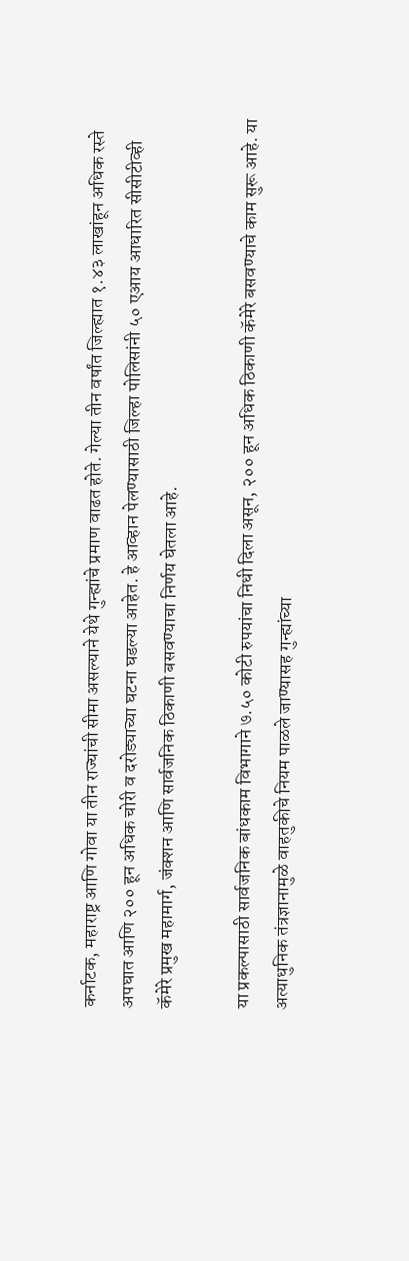कर्नाटक, महाराष्ट्र आणि गोवा या तीन राज्यांची सीमा असल्याने येथे गुन्ह्यांचे प्रमाण वाढत होते. गेल्या तीन वर्षांत जिल्ह्यात १.४३ लाखांहून अधिक रस्ते अपघात आणि २०० हून अधिक चोरी व दरोड्याच्या घटना घडल्या आहेत. हे आव्हान पेलण्यासाठी जिल्हा पोलिसांनी ५० एआय आधारित सीसीटीव्ही कॅमेरे प्रमुख महामार्ग, जंक्शन आणि सार्वजनिक ठिकाणी बसवण्याचा निर्णय घेतला आहे.

या प्रकल्पासाठी सार्वजनिक बांधकाम विभागाने ७.५० कोटी रुपयांचा निधी दिला असून, २०० हून अधिक ठिकाणी कॅमेरे बसवण्याचे काम सुरू आहे. या अत्याधुनिक तंत्रज्ञानामुळे वाहतुकीचे नियम पाळले जाण्यासह गुन्ह्यांच्या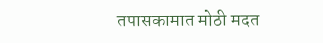तपासकामात मोठी मदत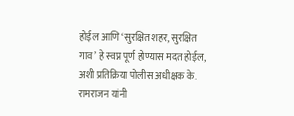होईल आणि ‘सुरक्षित शहर, सुरक्षित गाव’ हे स्वप्न पूर्ण होण्यास मदत होईल, अशी प्रतिक्रिया पोलीस अधीक्षक के. रामराजन यांनी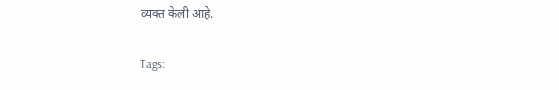व्यक्त केली आहे.

Tags: